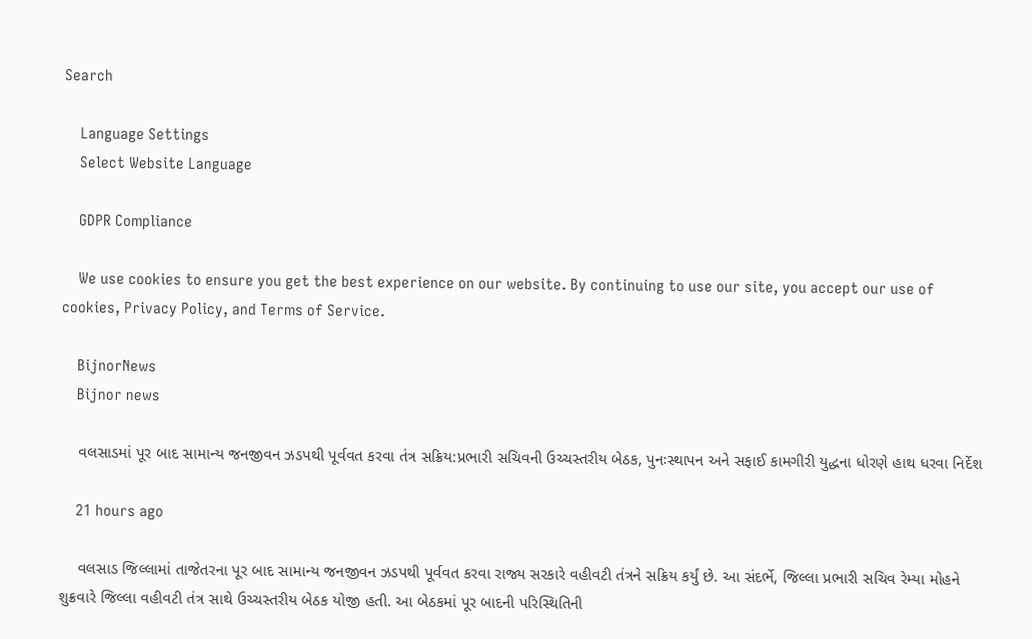Search

    Language Settings
    Select Website Language

    GDPR Compliance

    We use cookies to ensure you get the best experience on our website. By continuing to use our site, you accept our use of cookies, Privacy Policy, and Terms of Service.

    BijnorNews
    Bijnor news

    વલસાડમાં પૂર બાદ સામાન્ય જનજીવન ઝડપથી પૂર્વવત કરવા તંત્ર સક્રિય:પ્રભારી સચિવની ઉચ્ચસ્તરીય બેઠક, પુનઃસ્થાપન અને સફાઈ કામગીરી યુદ્ધના ધોરણે હાથ ધરવા નિર્દેશ

    21 hours ago

    વલસાડ જિલ્લામાં તાજેતરના પૂર બાદ સામાન્ય જનજીવન ઝડપથી પૂર્વવત કરવા રાજ્ય સરકારે વહીવટી તંત્રને સક્રિય કર્યું છે. આ સંદર્ભે, જિલ્લા પ્રભારી સચિવ રેમ્યા મોહને શુક્રવારે જિલ્લા વહીવટી તંત્ર સાથે ઉચ્ચસ્તરીય બેઠક યોજી હતી. આ બેઠકમાં પૂર બાદની પરિસ્થિતિની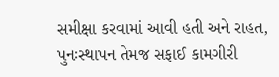સમીક્ષા કરવામાં આવી હતી અને રાહત, પુનઃસ્થાપન તેમજ સફાઈ કામગીરી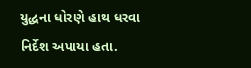યુદ્ધના ધોરણે હાથ ધરવા નિર્દેશ અપાયા હતા.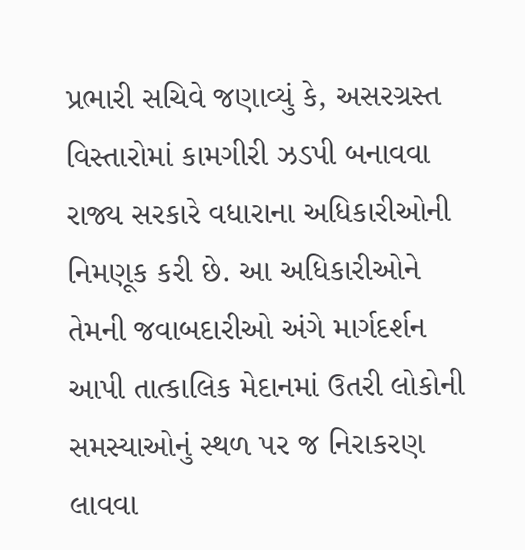પ્રભારી સચિવે જણાવ્યું કે, અસરગ્રસ્ત વિસ્તારોમાં કામગીરી ઝડપી બનાવવા રાજ્ય સરકારે વધારાના અધિકારીઓની નિમણૂક કરી છે. આ અધિકારીઓને તેમની જવાબદારીઓ અંગે માર્ગદર્શન આપી તાત્કાલિક મેદાનમાં ઉતરી લોકોની સમસ્યાઓનું સ્થળ પર જ નિરાકરણ લાવવા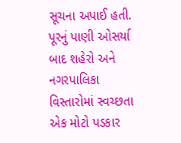સૂચના અપાઈ હતી. પૂરનું પાણી ઓસર્યા બાદ શહેરો અને નગરપાલિકા વિસ્તારોમાં સ્વચ્છતા એક મોટો પડકાર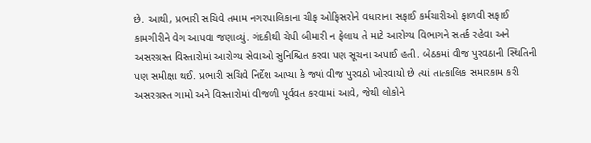છે. આથી, પ્રભારી સચિવે તમામ નગરપાલિકાના ચીફ ઓફિસરોને વધારાના સફાઈ કર્મચારીઓ ફાળવી સફાઈ કામગીરીને વેગ આપવા જણાવ્યું. ગંદકીથી ચેપી બીમારી ન ફેલાય તે માટે આરોગ્ય વિભાગને સતર્ક રહેવા અને અસરગ્રસ્ત વિસ્તારોમાં આરોગ્ય સેવાઓ સુનિશ્ચિત કરવા પણ સૂચના અપાઈ હતી. બેઠકમાં વીજ પુરવઠાની સ્થિતિની પણ સમીક્ષા થઈ. પ્રભારી સચિવે નિર્દેશ આપ્યા કે જ્યાં વીજ પુરવઠો ખોરવાયો છે ત્યાં તાત્કાલિક સમારકામ કરી અસરગ્રસ્ત ગામો અને વિસ્તારોમાં વીજળી પૂર્વવત કરવામાં આવે, જેથી લોકોને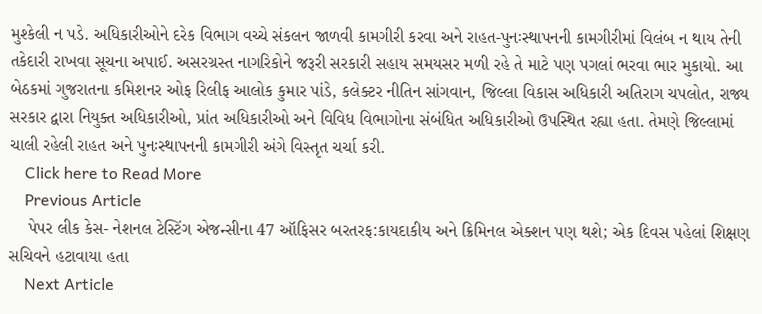મુશ્કેલી ન પડે. અધિકારીઓને દરેક વિભાગ વચ્ચે સંકલન જાળવી કામગીરી કરવા અને રાહત-પુનઃસ્થાપનની કામગીરીમાં વિલંબ ન થાય તેની તકેદારી રાખવા સૂચના અપાઈ. અસરગ્રસ્ત નાગરિકોને જરૂરી સરકારી સહાય સમયસર મળી રહે તે માટે પણ પગલાં ભરવા ભાર મુકાયો. આ બેઠકમાં ગુજરાતના કમિશનર ઓફ રિલીફ આલોક કુમાર પાંડે, કલેક્ટર નીતિન સાંગવાન, જિલ્લા વિકાસ અધિકારી અતિરાગ ચપલોત, રાજ્ય સરકાર દ્વારા નિયુક્ત અધિકારીઓ, પ્રાંત અધિકારીઓ અને વિવિધ વિભાગોના સંબંધિત અધિકારીઓ ઉપસ્થિત રહ્યા હતા. તેમણે જિલ્લામાં ચાલી રહેલી રાહત અને પુનઃસ્થાપનની કામગીરી અંગે વિસ્તૃત ચર્ચા કરી.
    Click here to Read More
    Previous Article
    પેપર લીક કેસ- નેશનલ ટેસ્ટિંગ એજન્સીના 47 ઑફિસર બરતરફ:કાયદાકીય અને ક્રિમિનલ એક્શન પણ થશે; એક દિવસ પહેલાં શિક્ષણ સચિવને હટાવાયા હતા
    Next Article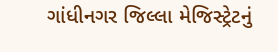ગાંધીનગર જિલ્લા મેજિસ્ટ્રેટનું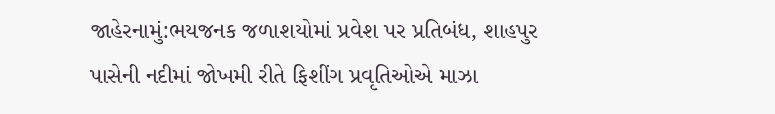જાહેરનામું:ભયજનક જળાશયોમાં પ્રવેશ પર પ્રતિબંધ, શાહપુર પાસેની નદીમાં જોખમી રીતે ફિશીંગ પ્રવૃતિઓએ માઝા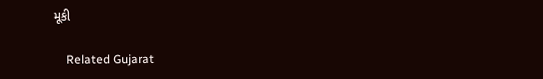મૂકી

    Related Gujarat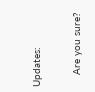Updates:

    Are you sure?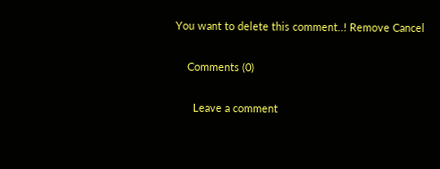You want to delete this comment..! Remove Cancel

    Comments (0)

      Leave a comment